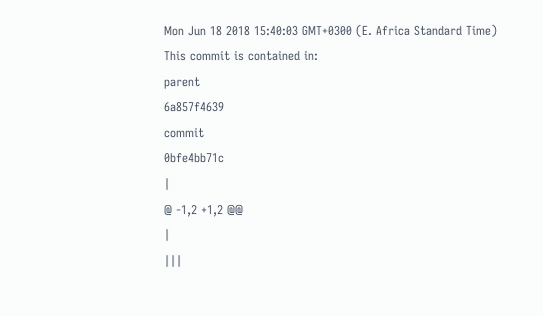Mon Jun 18 2018 15:40:03 GMT+0300 (E. Africa Standard Time)
This commit is contained in:
parent
6a857f4639
commit
0bfe4bb71c
|
@ -1,2 +1,2 @@
|
|||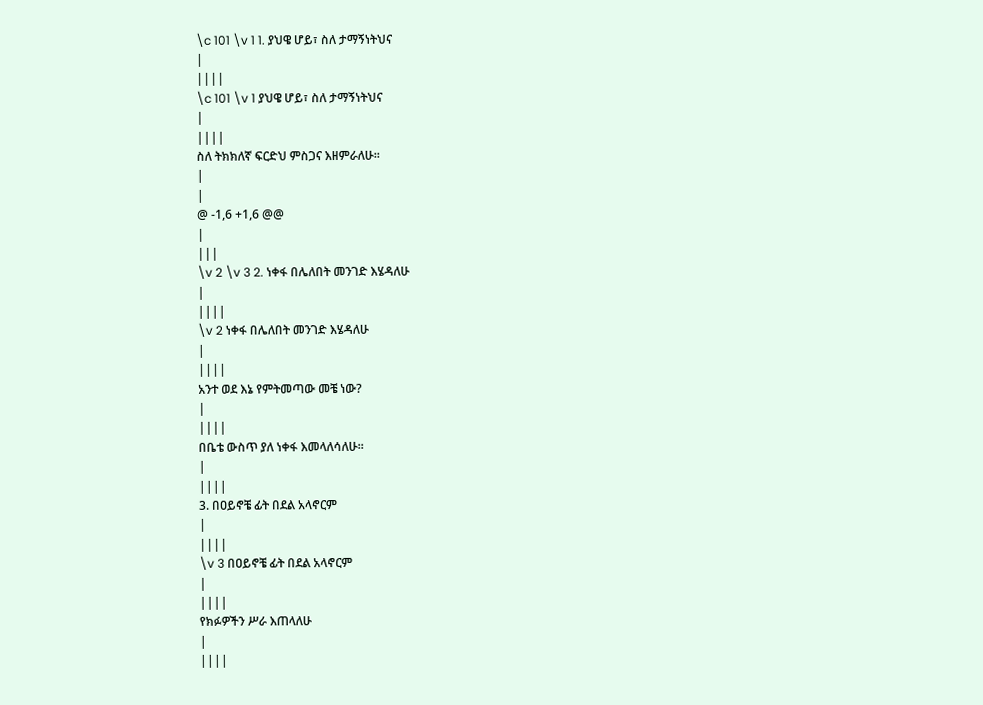\c 101 \v 1 1. ያህዌ ሆይ፣ ስለ ታማኝነትህና
|
||||
\c 101 \v 1 ያህዌ ሆይ፣ ስለ ታማኝነትህና
|
||||
ስለ ትክክለኛ ፍርድህ ምስጋና እዘምራለሁ፡፡
|
|
@ -1,6 +1,6 @@
|
|||
\v 2 \v 3 2. ነቀፋ በሌለበት መንገድ እሄዳለሁ
|
||||
\v 2 ነቀፋ በሌለበት መንገድ እሄዳለሁ
|
||||
አንተ ወደ እኔ የምትመጣው መቼ ነው?
|
||||
በቤቴ ውስጥ ያለ ነቀፋ እመላለሳለሁ፡፡
|
||||
3. በዐይኖቼ ፊት በደል አላኖርም
|
||||
\v 3 በዐይኖቼ ፊት በደል አላኖርም
|
||||
የክፉዎችን ሥራ እጠላለሁ
|
||||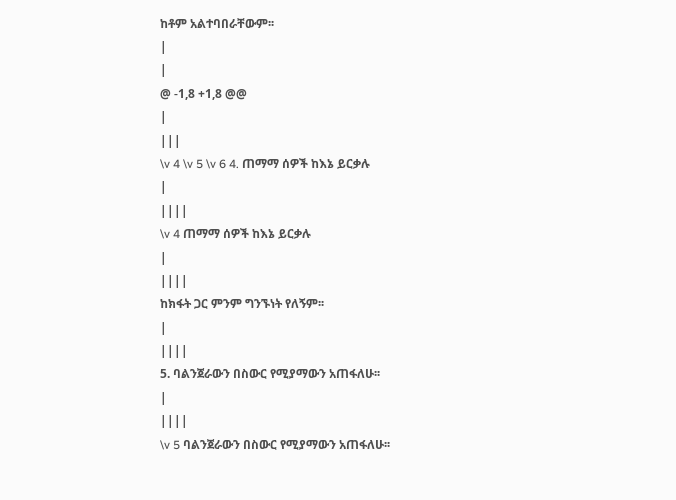ከቶም አልተባበራቸውም፡፡
|
|
@ -1,8 +1,8 @@
|
|||
\v 4 \v 5 \v 6 4. ጠማማ ሰዎች ከእኔ ይርቃሉ
|
||||
\v 4 ጠማማ ሰዎች ከእኔ ይርቃሉ
|
||||
ከክፋት ጋር ምንም ግንኙነት የለኝም፡፡
|
||||
5. ባልንጀራውን በስውር የሚያማውን አጠፋለሁ፡፡
|
||||
\v 5 ባልንጀራውን በስውር የሚያማውን አጠፋለሁ፡፡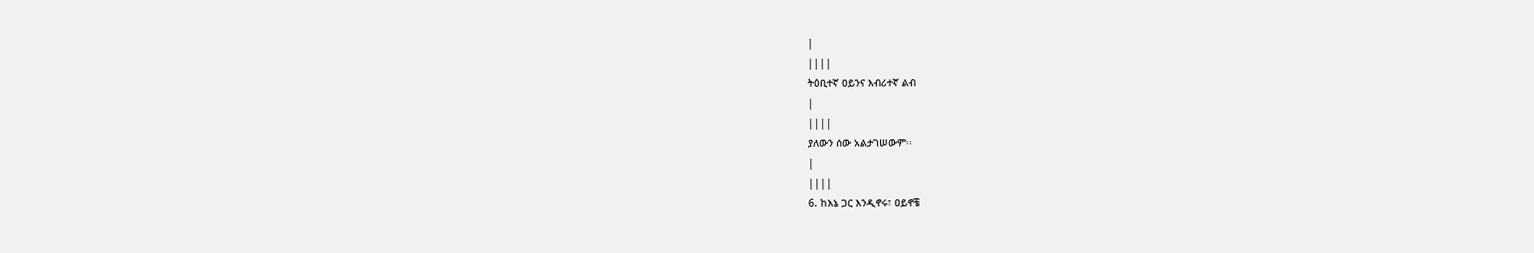|
||||
ትዕቢተኛ ዐይንና እብሪተኛ ልብ
|
||||
ያለውን ሰው አልታገሠውም፡፡
|
||||
6. ከእኔ ጋር እንዲኖሩ፣ ዐይኖቼ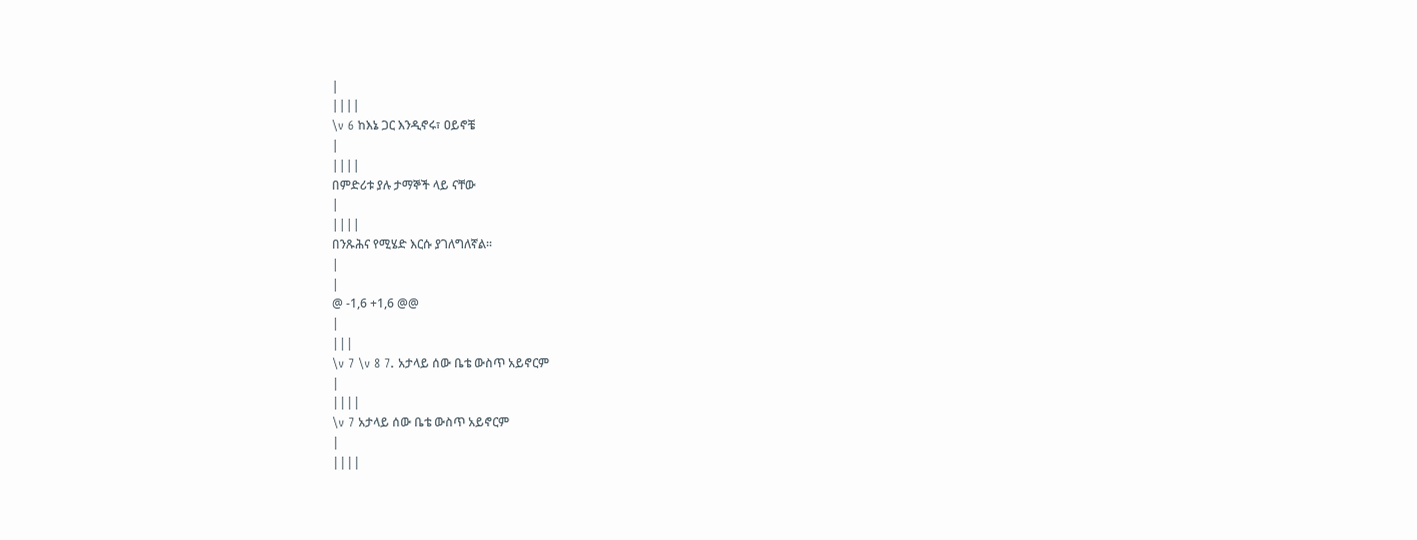|
||||
\v 6 ከእኔ ጋር እንዲኖሩ፣ ዐይኖቼ
|
||||
በምድሪቱ ያሉ ታማኞች ላይ ናቸው
|
||||
በንጹሕና የሚሄድ እርሱ ያገለግለኛል፡፡
|
|
@ -1,6 +1,6 @@
|
|||
\v 7 \v 8 7. አታላይ ሰው ቤቴ ውስጥ አይኖርም
|
||||
\v 7 አታላይ ሰው ቤቴ ውስጥ አይኖርም
|
||||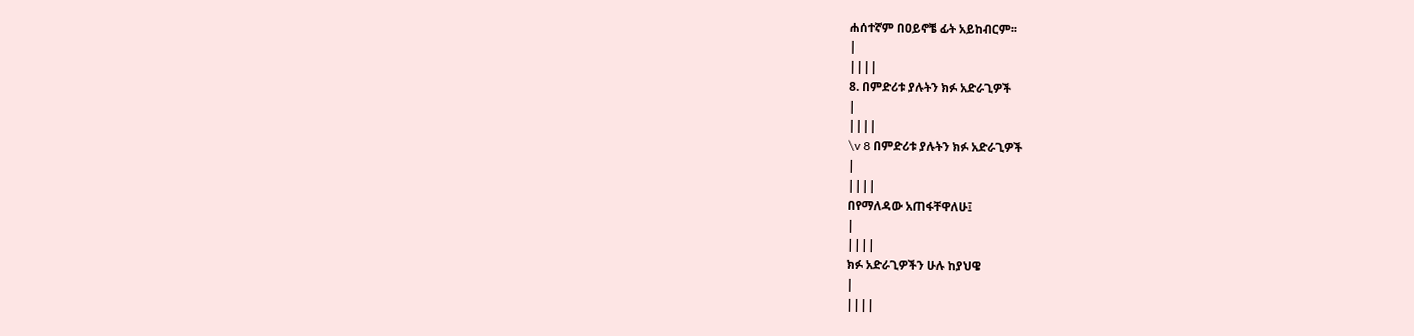ሐሰተኛም በዐይኖቼ ፊት አይከብርም፡፡
|
||||
8. በምድሪቱ ያሉትን ክፉ አድራጊዎች
|
||||
\v 8 በምድሪቱ ያሉትን ክፉ አድራጊዎች
|
||||
በየማለዳው አጠፋቸዋለሁ፤
|
||||
ክፉ አድራጊዎችን ሁሉ ከያህዌ
|
||||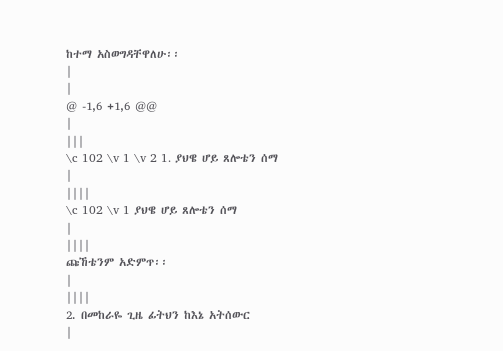ከተማ አስወግዳቸዋለሁ፡፡
|
|
@ -1,6 +1,6 @@
|
|||
\c 102 \v 1 \v 2 1. ያህዌ ሆይ ጸሎቴን ሰማ
|
||||
\c 102 \v 1 ያህዌ ሆይ ጸሎቴን ሰማ
|
||||
ጩኸቴንም አድምጥ፡፡
|
||||
2. በመከራዬ ጊዜ ፊትህን ከእኔ አትሰውር
|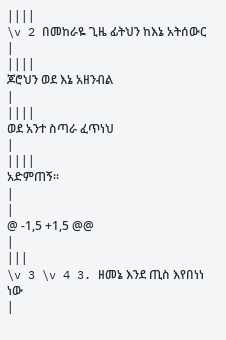||||
\v 2 በመከራዬ ጊዜ ፊትህን ከእኔ አትሰውር
|
||||
ጆሮህን ወደ እኔ አዘንብል
|
||||
ወደ አንተ ስጣራ ፈጥነህ
|
||||
አድምጠኝ፡፡
|
|
@ -1,5 +1,5 @@
|
|||
\v 3 \v 4 3. ዘመኔ እንደ ጢስ እየበነነ ነው
|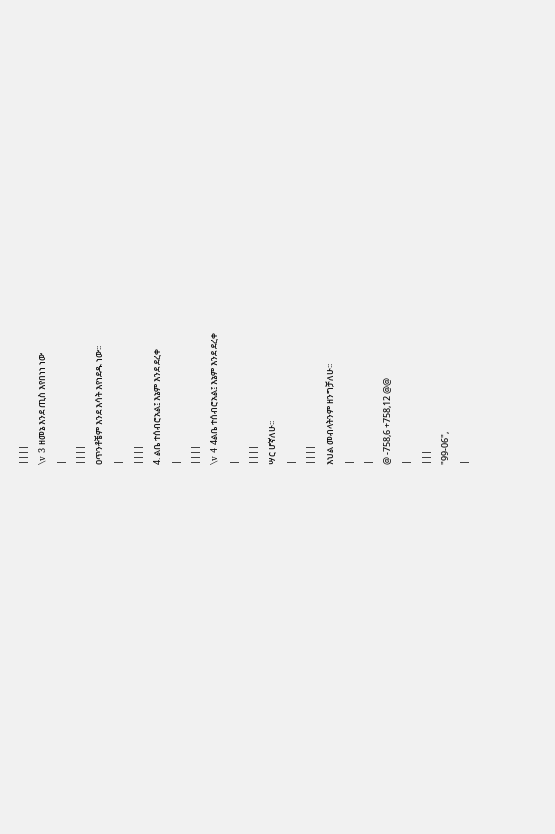||||
\v 3 ዘመኔ እንደ ጢስ እየበነነ ነው
|
||||
ዐጥንቶቼም እንደ እሳት እየነደዱ ነው፡፡
|
||||
4. ልቤ ተሰብሮአል፤ እኔም እንደ ደረቀ
|
||||
\v 4 4ልቤ ተሰብሮአል፤ እኔም እንደ ደረቀ
|
||||
ሣር ሆኛለሁ፡፡
|
||||
እህል መብላትንም ዘንግቻለሁ፡፡
|
|
@ -758,6 +758,12 @@
|
|||
"99-06",
|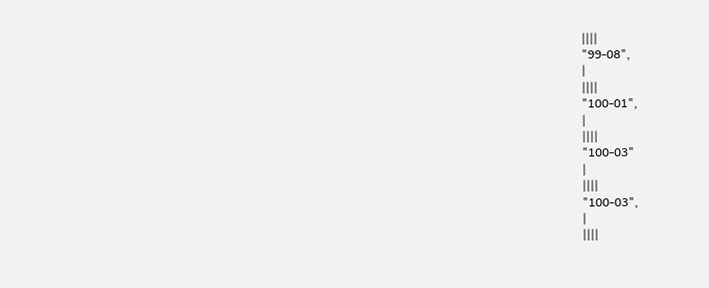||||
"99-08",
|
||||
"100-01",
|
||||
"100-03"
|
||||
"100-03",
|
||||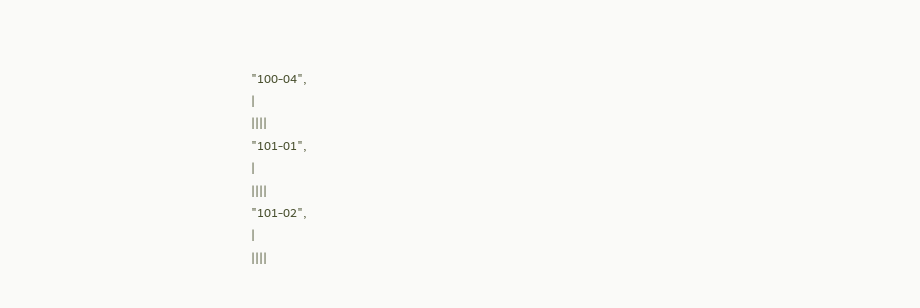"100-04",
|
||||
"101-01",
|
||||
"101-02",
|
||||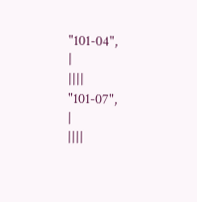"101-04",
|
||||
"101-07",
|
||||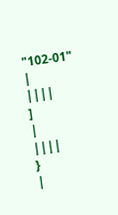"102-01"
|
||||
]
|
||||
}
|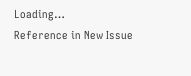Loading…
Reference in New Issue